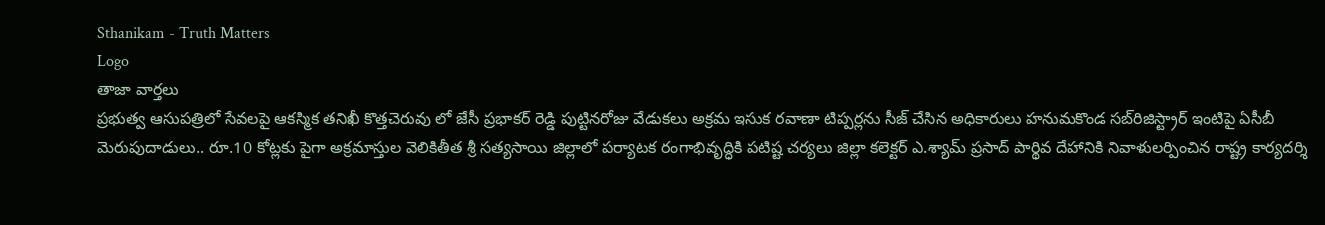Sthanikam - Truth Matters
Logo
తాజా వార్తలు
ప్రభుత్వ ఆసుపత్రిలో సేవలపై ఆకస్మిక తనిఖీ కొత్తచెరువు లో జేసీ ప్రభాకర్ రెడ్డి పుట్టినరోజు వేడుకలు అక్రమ ఇసుక రవాణా టిప్పర్లను సీజ్ చేసిన అధికారులు హనుమకొండ సబ్‌రిజిస్ట్రార్ ఇంటిపై ఏసీబీ మెరుపుదాడులు.. రూ.10 కోట్లకు పైగా అక్రమాస్తుల వెలికితీత శ్రీ సత్యసాయి జిల్లాలో పర్యాటక రంగాభివృద్ధికి పటిష్ట చర్యలు జిల్లా కలెక్టర్ ఎ.శ్యామ్ ప్రసాద్ పార్థివ దేహానికి నివాళులర్పించిన రాష్ట్ర కార్యదర్శి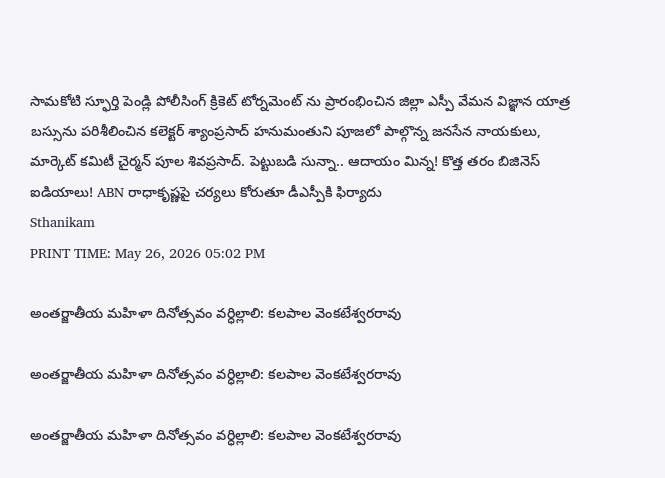సామకోటి స్ఫూర్తి పెండ్లి పోలీసింగ్ క్రికెట్ టోర్నమెంట్ ను ప్రారంభించిన జిల్లా ఎస్పీ వేమన విజ్ఞాన యాత్ర బస్సును పరిశీలించిన కలెక్టర్ శ్యాంప్రసాద్ హనుమంతుని పూజలో పాల్గొన్న జనసేన నాయకులు, మార్కెట్ కమిటీ చైర్మన్ పూల శివప్రసాద్. పెట్టుబడి సున్నా.. ఆదాయం మిన్న! కొత్త తరం బిజినెస్ ఐడియాలు! ABN రాధాకృష్ణపై చర్యలు కోరుతూ డీఎస్పీకి ఫిర్యాదు
Sthanikam
PRINT TIME: May 26, 2026 05:02 PM

అంతర్జాతీయ మహిళా దినోత్సవం వర్ధిల్లాలి: కలపాల వెంకటేశ్వరరావు

అంతర్జాతీయ మహిళా దినోత్సవం వర్ధిల్లాలి: కలపాల వెంకటేశ్వరరావు

అంతర్జాతీయ మహిళా దినోత్సవం వర్ధిల్లాలి: కలపాల వెంకటేశ్వరరావు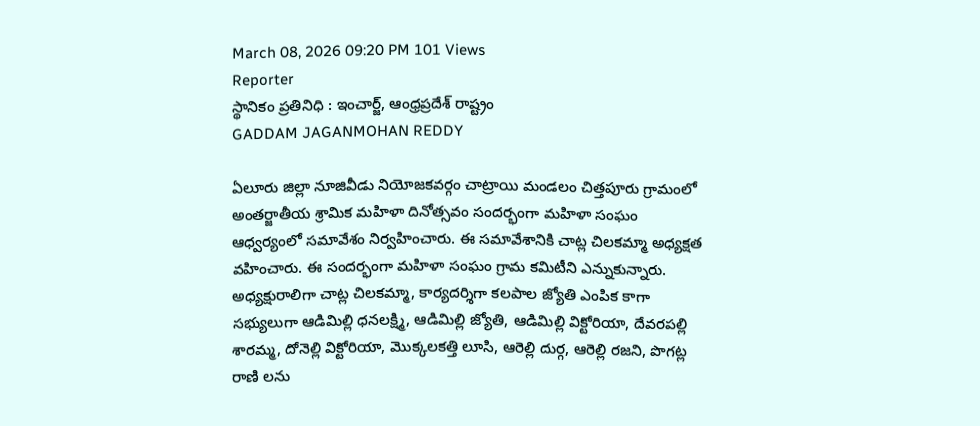March 08, 2026 09:20 PM 101 Views
Reporter
స్థానికం ప్రతినిధి : ఇంచార్జ్, ఆంధ్రప్రదేశ్ రాష్ట్రం
GADDAM JAGANMOHAN REDDY

ఏలూరు జిల్లా నూజివీడు నియోజకవర్గం చాట్రాయి మండలం చిత్తపూరు గ్రామంలో అంతర్జాతీయ శ్రామిక మహిళా దినోత్సవం సందర్భంగా మహిళా సంఘం ఆధ్వర్యంలో సమావేశం నిర్వహించారు. ఈ సమావేశానికి చాట్ల చిలకమ్మా అధ్యక్షత వహించారు. ఈ సందర్భంగా మహిళా సంఘం గ్రామ కమిటీని ఎన్నుకున్నారు. అధ్యక్షురాలిగా చాట్ల చిలకమ్మా, కార్యదర్శిగా కలపాల జ్యోతి ఎంపిక కాగా సభ్యులుగా ఆడిమిల్లి ధనలక్ష్మి, ఆడిమిల్లి జ్యోతి, ఆడిమిల్లి విక్టోరియా, దేవరపల్లి శారమ్మ, దోనెల్లి విక్టోరియా, మొక్కలకత్తి లూసి, ఆరెల్లి దుర్గ, ఆరెల్లి రజని, పొగట్ల రాణి లను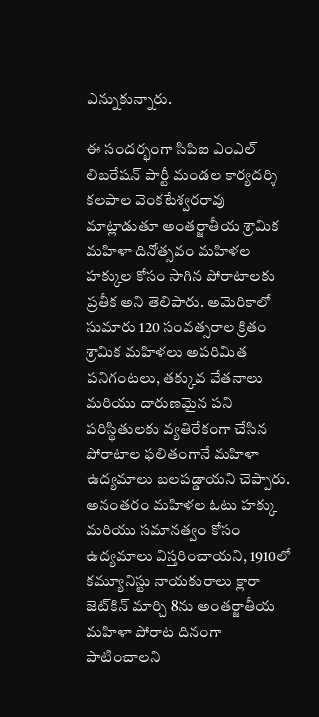ఎన్నుకున్నారు.

ఈ సందర్భంగా సిపిఐ ఎంఎల్ లిబరేషన్ పార్టీ మండల కార్యదర్శి కలపాల వెంకటేశ్వరరావు మాట్లాడుతూ అంతర్జాతీయ శ్రామిక మహిళా దినోత్సవం మహిళల హక్కుల కోసం సాగిన పోరాటాలకు ప్రతీక అని తెలిపారు. అమెరికాలో సుమారు 120 సంవత్సరాల క్రితం శ్రామిక మహిళలు అపరిమిత పనిగంటలు, తక్కువ వేతనాలు మరియు దారుణమైన పని పరిస్థితులకు వ్యతిరేకంగా చేసిన పోరాటాల ఫలితంగానే మహిళా ఉద్యమాలు బలపడ్డాయని చెప్పారు. అనంతరం మహిళల ఓటు హక్కు మరియు సమానత్వం కోసం ఉద్యమాలు విస్తరించాయని, 1910లో కమ్యూనిస్టు నాయకురాలు క్లారా జెట్‌కిన్ మార్చి 8ను అంతర్జాతీయ మహిళా పోరాట దినంగా పాటించాలని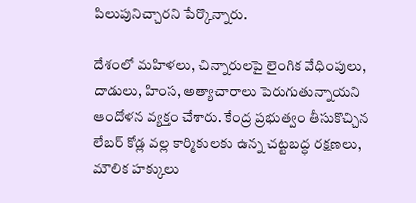పిలుపునిచ్చారని పేర్కొన్నారు.

దేశంలో మహిళలు, చిన్నారులపై లైంగిక వేధింపులు, దాడులు, హింస, అత్యాచారాలు పెరుగుతున్నాయని ఆందోళన వ్యక్తం చేశారు. కేంద్ర ప్రభుత్వం తీసుకొచ్చిన లేబర్ కోడ్ల వల్ల కార్మికులకు ఉన్న చట్టబద్ధ రక్షణలు, మౌలిక హక్కులు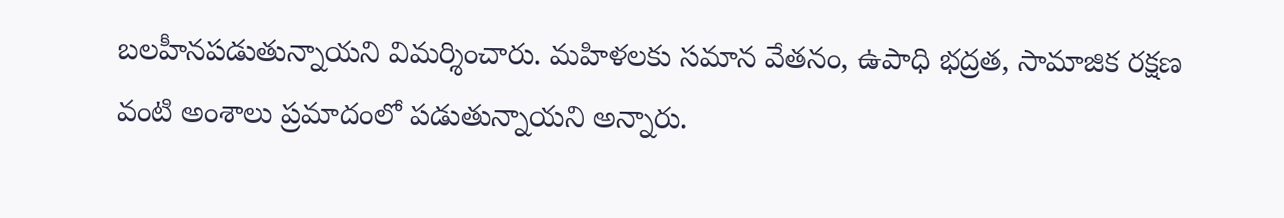బలహీనపడుతున్నాయని విమర్శించారు. మహిళలకు సమాన వేతనం, ఉపాధి భద్రత, సామాజిక రక్షణ వంటి అంశాలు ప్రమాదంలో పడుతున్నాయని అన్నారు.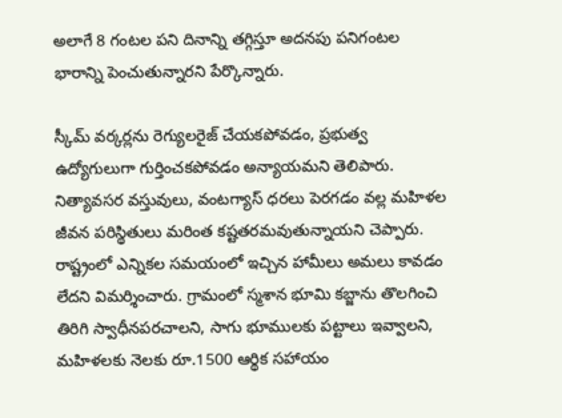అలాగే 8 గంటల పని దినాన్ని తగ్గిస్తూ అదనపు పనిగంటల భారాన్ని పెంచుతున్నారని పేర్కొన్నారు.

స్కీమ్ వర్కర్లను రెగ్యులరైజ్ చేయకపోవడం, ప్రభుత్వ ఉద్యోగులుగా గుర్తించకపోవడం అన్యాయమని తెలిపారు. నిత్యావసర వస్తువులు, వంటగ్యాస్ ధరలు పెరగడం వల్ల మహిళల జీవన పరిస్థితులు మరింత కష్టతరమవుతున్నాయని చెప్పారు. రాష్ట్రంలో ఎన్నికల సమయంలో ఇచ్చిన హామీలు అమలు కావడం లేదని విమర్శించారు. గ్రామంలో స్మశాన భూమి కబ్జాను తొలగించి తిరిగి స్వాధీనపరచాలని, సాగు భూములకు పట్టాలు ఇవ్వాలని, మహిళలకు నెలకు రూ.1500 ఆర్థిక సహాయం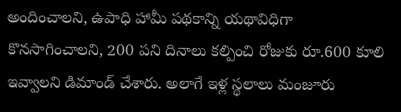అందించాలని, ఉపాధి హామీ పథకాన్ని యథావిధిగా కొనసాగించాలని, 200 పని దినాలు కల్పించి రోజుకు రూ.600 కూలి ఇవ్వాలని డిమాండ్ చేశారు. అలాగే ఇళ్ల స్థలాలు మంజూరు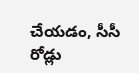చేయడం, సీసీ రోడ్లు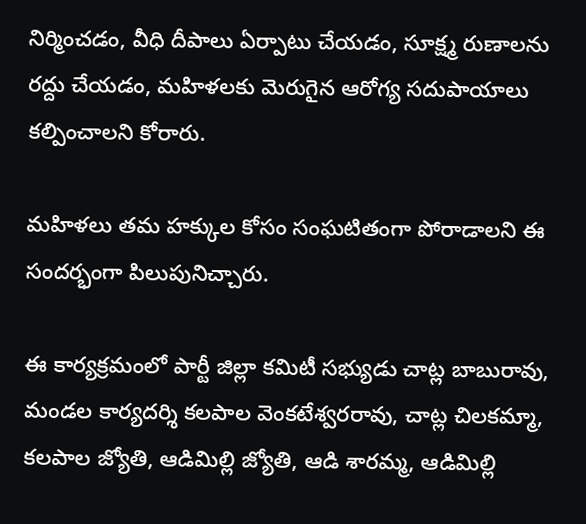నిర్మించడం, వీధి దీపాలు ఏర్పాటు చేయడం, సూక్ష్మ రుణాలను రద్దు చేయడం, మహిళలకు మెరుగైన ఆరోగ్య సదుపాయాలు కల్పించాలని కోరారు.

మహిళలు తమ హక్కుల కోసం సంఘటితంగా పోరాడాలని ఈ సందర్భంగా పిలుపునిచ్చారు.

ఈ కార్యక్రమంలో పార్టీ జిల్లా కమిటీ సభ్యుడు చాట్ల బాబురావు, మండల కార్యదర్శి కలపాల వెంకటేశ్వరరావు, చాట్ల చిలకమ్మా, కలపాల జ్యోతి, ఆడిమిల్లి జ్యోతి, ఆడి శారమ్మ, ఆడిమిల్లి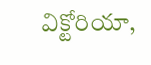విక్టోరియా,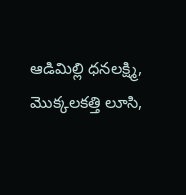ఆడిమిల్లి ధనలక్ష్మి, మొక్కలకత్తి లూసి,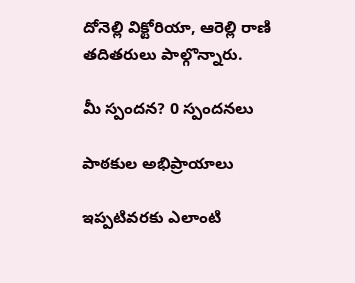దోనెల్లి విక్టోరియా, ఆరెల్లి రాణి తదితరులు పాల్గొన్నారు.

మీ స్పందన? 0 స్పందనలు

పాఠకుల అభిప్రాయాలు

ఇప్పటివరకు ఎలాంటి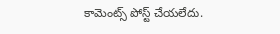కామెంట్స్ పోస్ట్ చేయలేదు.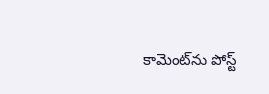కామెంట్‌ను పోస్ట్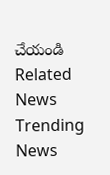చేయండి
Related News
Trending News